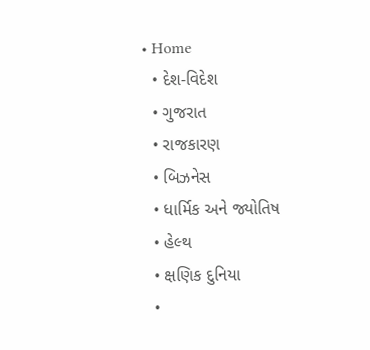• Home
  • દેશ-વિદેશ
  • ગુજરાત
  • રાજકારણ
  • બિઝનેસ
  • ધાર્મિક અને જ્યોતિષ
  • હેલ્થ
  • ક્ષણિક દુનિયા
  •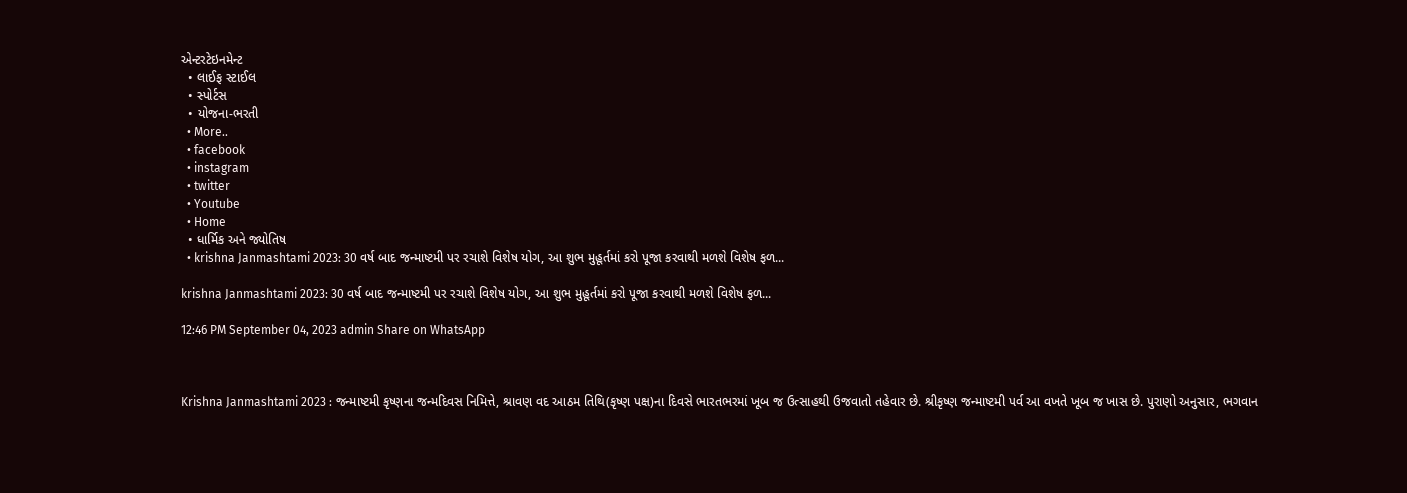એન્ટરટેઇનમેન્ટ
  • લાઈફ સ્ટાઈલ
  • સ્પોર્ટસ
  • યોજના-ભરતી
  • More..
  • facebook
  • instagram
  • twitter
  • Youtube
  • Home
  • ધાર્મિક અને જ્યોતિષ
  • krishna Janmashtami 2023: 30 વર્ષ બાદ જન્માષ્ટમી પર રચાશે વિશેષ યોગ, આ શુભ મુહૂર્તમાં કરો પૂજા કરવાથી મળશે વિશેષ ફળ...

krishna Janmashtami 2023: 30 વર્ષ બાદ જન્માષ્ટમી પર રચાશે વિશેષ યોગ, આ શુભ મુહૂર્તમાં કરો પૂજા કરવાથી મળશે વિશેષ ફળ...

12:46 PM September 04, 2023 admin Share on WhatsApp



Krishna Janmashtami 2023 : જન્માષ્ટમી કૃષ્ણના જન્મદિવસ નિમિત્તે, શ્રાવણ વદ આઠમ તિથિ(કૃષ્ણ પક્ષ‌‌)ના દિવસે ભારતભરમાં ખૂબ જ ઉત્સાહથી ઉજવાતો તહેવાર છે. શ્રીકૃષ્ણ જન્માષ્ટમી પર્વ આ વખતે ખૂબ જ ખાસ છે. પુરાણો અનુસાર, ભગવાન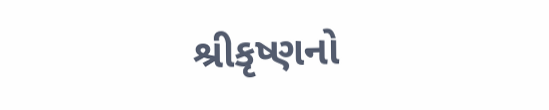શ્રીકૃષ્ણનો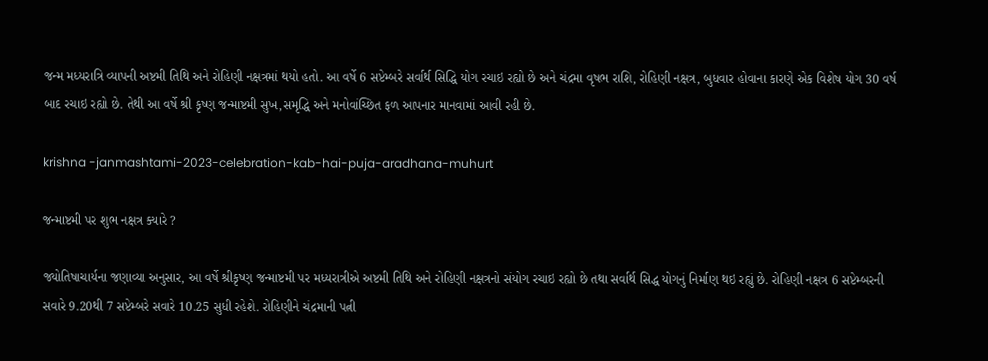જન્મ મધ્યરાત્રિ વ્યાપની અષ્ટમી તિથિ અને રોહિણી નક્ષત્રમાં થયો હતો. આ વર્ષે 6 સપ્ટેમ્બરે સર્વાર્થ સિદ્ધિ યોગ રચાઇ રહ્યો છે અને ચંદ્રમા વૃષભ રાશિ, રોહિણી નક્ષત્ર, બુધવાર હોવાના કારણે એક વિશેષ યોગ 30 વર્ષ બાદ રચાઇ રહ્યો છે. તેથી આ વર્ષે શ્રી કૃષ્ણ જન્માષ્ટમી સુખ,સમૃદ્ધિ અને મનોવાંચ્છિત ફળ આપનાર માનવામાં આવી રહી છે.

krishna -janmashtami-2023-celebration-kab-hai-puja-aradhana-muhurt

જન્માષ્ટમી પર શુભ નક્ષત્ર ક્યારે ?

જ્યોતિષાચાર્યના જણાવ્યા અનુસાર, આ વર્ષે શ્રીકૃષ્ણ જન્માષ્ટમી પર મધ્યરાત્રીએ અષ્ટમી તિથિ અને રોહિણી નક્ષત્રનો સંયોગ રચાઇ રહ્યો છે તથા સર્વાર્થ સિદ્ધ યોગનું નિર્માણ થઇ રહ્યું છે. રોહિણી નક્ષત્ર 6 સપ્ટેમ્બરની સવારે 9.20થી 7 સપ્ટેમ્બરે સવારે 10.25 સુધી રહેશે. રોહિણીને ચંદ્રમાની પત્ની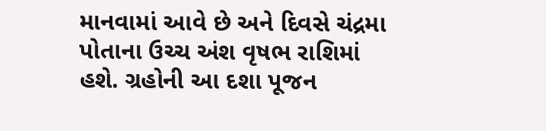માનવામાં આવે છે અને દિવસે ચંદ્રમા પોતાના ઉચ્ચ અંશ વૃષભ રાશિમાં હશે. ગ્રહોની આ દશા પૂજન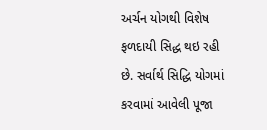અર્ચન યોગથી વિશેષ ફળદાયી સિદ્ધ થઇ રહી છે. સર્વાર્થ સિદ્ધિ યોગમાં કરવામાં આવેલી પૂજા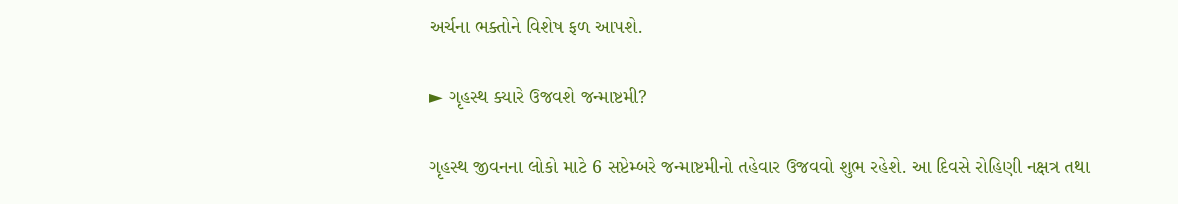અર્ચના ભક્તોને વિશેષ ફળ આપશે.

► ગૃહસ્થ ક્યારે ઉજવશે જન્માષ્ટમી?

ગૃહસ્થ જીવનના લોકો માટે 6 સપ્ટેમ્બરે જન્માષ્ટમીનો તહેવાર ઉજવવો શુભ રહેશે. આ દિવસે રોહિણી નક્ષત્ર તથા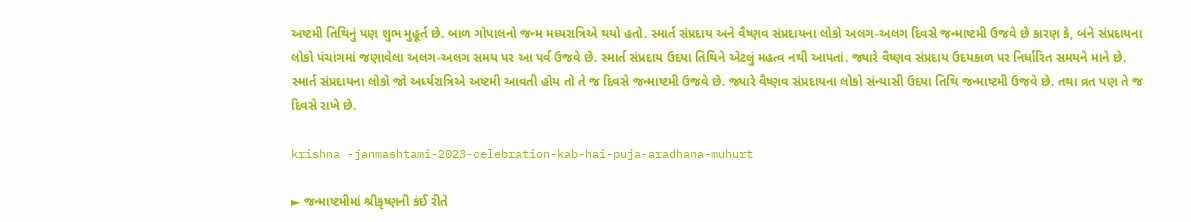અષ્ટમી તિથિનું પણ શુભ મુહૂર્ત છે. બાળ ગોપાલનો જન્મ મધ્યરાત્રિએ થયો હતો. સ્માર્ત સંપ્રદાય અને વૈષ્ણવ સંપ્રદાયના લોકો અલગ-અલગ દિવસે જન્માષ્ટમી ઉજવે છે કારણ કે, બંને સંપ્રદાયના લોકો પંચાંગમાં જણાવેલા અલગ-અલગ સમય પર આ પર્વ ઉજવે છે. સ્માર્ત સંપ્રદાય ઉદયા તિથિને એટલું મહત્વ નથી આપતાં. જ્યારે વૈષ્ણવ સંપ્રદાય ઉદયકાળ પર નિર્ધારિત સમયને માને છે. સ્માર્ત સંપ્રદાયના લોકો જો અર્ધ્યરાત્રિએ અષ્ટમી આવતી હોય તો તે જ દિવસે જન્માષ્ટમી ઉજવે છે. જ્યારે વૈષ્ણવ સંપ્રદાયના લોકો સંન્યાસી ઉદયા તિથિ જન્માષ્ટમી ઉજવે છે. તથા વ્રત પણ તે જ દિવસે રાખે છે.

krishna -janmashtami-2023-celebration-kab-hai-puja-aradhana-muhurt

► જન્માષ્ટમીમાં શ્રીકૃષ્ણની કંઈ રીતે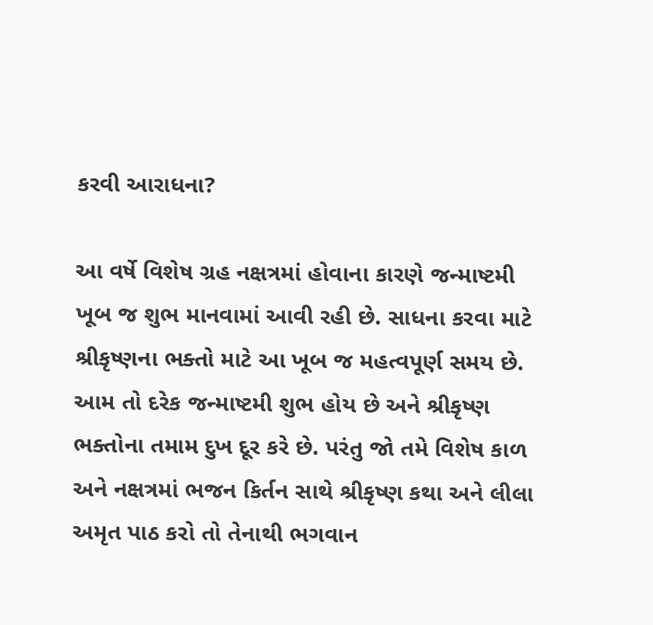કરવી આરાધના?

આ વર્ષે વિશેષ ગ્રહ નક્ષત્રમાં હોવાના કારણે જન્માષ્ટમી ખૂબ જ શુભ માનવામાં આવી રહી છે. સાધના કરવા માટે શ્રીકૃષ્ણના ભક્તો માટે આ ખૂબ જ મહત્વપૂર્ણ સમય છે. આમ તો દરેક જન્માષ્ટમી શુભ હોય છે અને શ્રીકૃષ્ણ ભક્તોના તમામ દુખ દૂર કરે છે. પરંતુ જો તમે વિશેષ કાળ અને નક્ષત્રમાં ભજન કિર્તન સાથે શ્રીકૃષ્ણ કથા અને લીલા અમૃત પાઠ કરો તો તેનાથી ભગવાન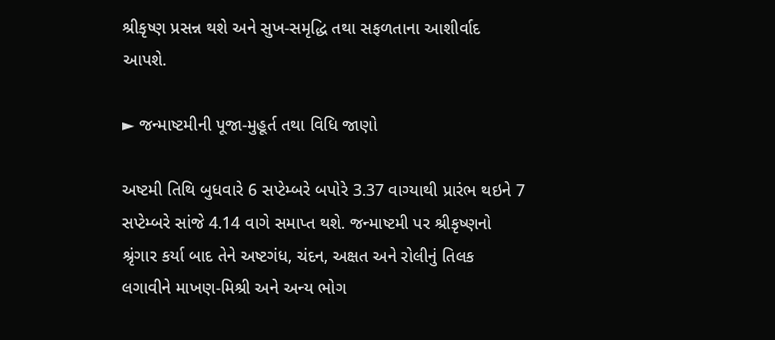શ્રીકૃષ્ણ પ્રસન્ન થશે અને સુખ-સમૃદ્ધિ તથા સફળતાના આશીર્વાદ આપશે.

► જન્માષ્ટમીની પૂજા-મુહૂર્ત તથા વિધિ જાણો

અષ્ટમી તિથિ બુધવારે 6 સપ્ટેમ્બરે બપોરે 3.37 વાગ્યાથી પ્રારંભ થઇને 7 સપ્ટેમ્બરે સાંજે 4.14 વાગે સમાપ્ત થશે. જન્માષ્ટમી પર શ્રીકૃષ્ણનો શ્રૃંગાર કર્યા બાદ તેને અષ્ટગંધ, ચંદન, અક્ષત અને રોલીનું તિલક લગાવીને માખણ-મિશ્રી અને અન્ય ભોગ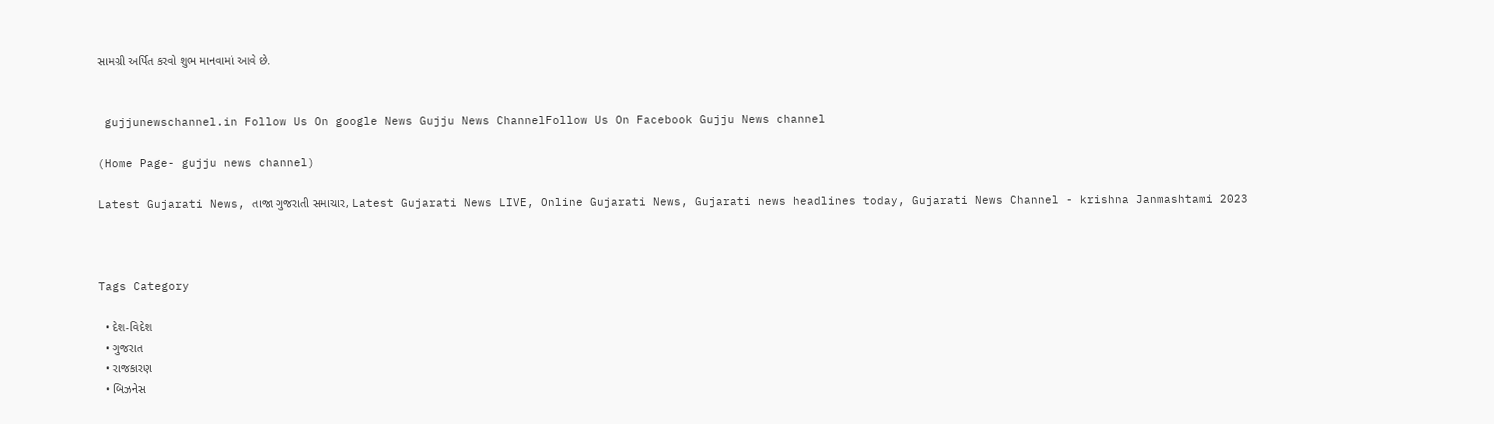સામગ્રી અર્પિત કરવો શુભ માનવામાં આવે છે.


 gujjunewschannel.in Follow Us On google News Gujju News ChannelFollow Us On Facebook Gujju News channel

(Home Page- gujju news channel)

Latest Gujarati News, તાજા ગુજરાતી સમાચાર, Latest Gujarati News LIVE, Online Gujarati News, Gujarati news headlines today, Gujarati News Channel - krishna Janmashtami 2023



Tags Category

  • દેશ-વિદેશ
  • ગુજરાત
  • રાજકારણ
  • બિઝનેસ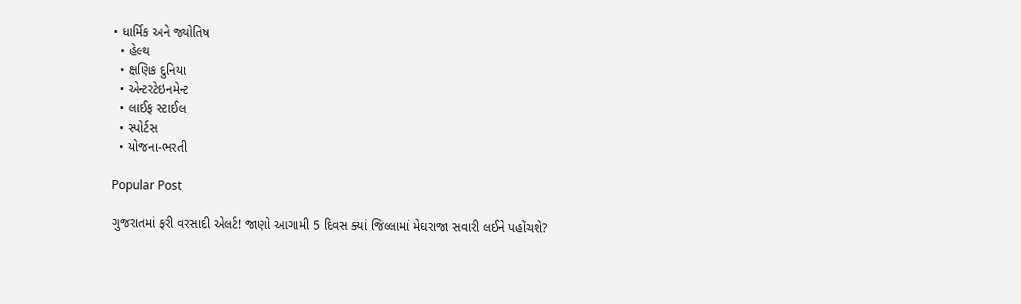• ધાર્મિક અને જ્યોતિષ
  • હેલ્થ
  • ક્ષણિક દુનિયા
  • એન્ટરટેઇનમેન્ટ
  • લાઈફ સ્ટાઈલ
  • સ્પોર્ટસ
  • યોજના-ભરતી

Popular Post

ગુજરાતમાં ફરી વરસાદી એલર્ટ! જાણો આગામી 5 દિવસ ક્યાં જિલ્લામાં મેઘરાજા સવારી લઈને પહોંચશે?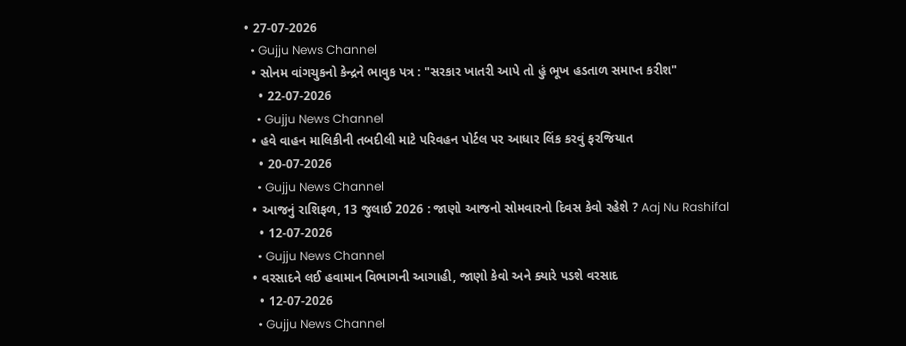• 27-07-2026
  • Gujju News Channel
  • સોનમ વાંગચુકનો કેન્દ્રને ભાવુક પત્ર : "સરકાર ખાતરી આપે તો હું ભૂખ હડતાળ સમાપ્ત કરીશ"
    • 22-07-2026
    • Gujju News Channel
  • હવે વાહન માલિકીની તબદીલી માટે પરિવહન પોર્ટલ પર આધાર લિંક કરવું ફરજિયાત
    • 20-07-2026
    • Gujju News Channel
  • આજનું રાશિફળ, 13 જુલાઈ 2026 : જાણો આજનો સોમવારનો દિવસ કેવો રહેશે ? Aaj Nu Rashifal
    • 12-07-2026
    • Gujju News Channel
  • વરસાદને લઈ હવામાન વિભાગની આગાહી, જાણો કેવો અને ક્યારે પડશે વરસાદ
    • 12-07-2026
    • Gujju News Channel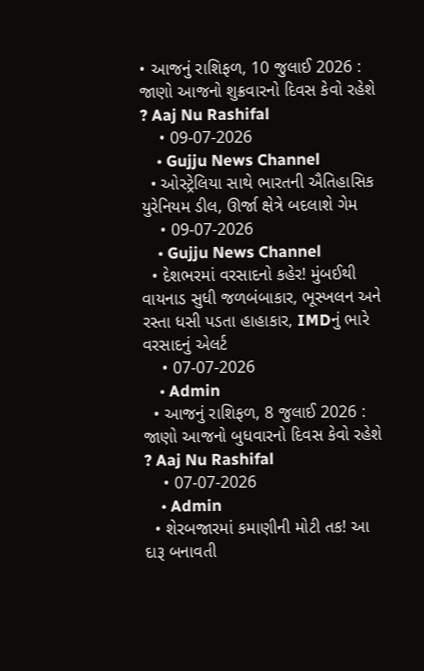• આજનું રાશિફળ, 10 જુલાઈ 2026 : જાણો આજનો શુક્રવારનો દિવસ કેવો રહેશે ? Aaj Nu Rashifal
    • 09-07-2026
    • Gujju News Channel
  • ઓસ્ટ્રેલિયા સાથે ભારતની ઐતિહાસિક યુરેનિયમ ડીલ, ઊર્જા ક્ષેત્રે બદલાશે ગેમ
    • 09-07-2026
    • Gujju News Channel
  • દેશભરમાં વરસાદનો કહેર! મુંબઈથી વાયનાડ સુધી જળબંબાકાર, ભૂસ્ખલન અને રસ્તા ધસી પડતા હાહાકાર, IMDનું ભારે વરસાદનું એલર્ટ
    • 07-07-2026
    • Admin
  • આજનું રાશિફળ, 8 જુલાઈ 2026 : જાણો આજનો બુધવારનો દિવસ કેવો રહેશે ? Aaj Nu Rashifal
    • 07-07-2026
    • Admin
  • શેરબજારમાં કમાણીની મોટી તક! આ દારૂ બનાવતી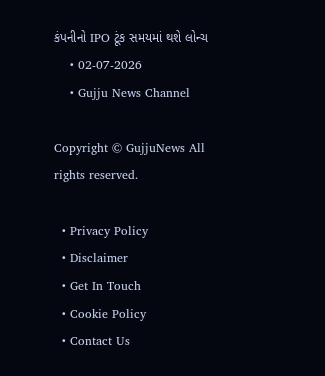કંપનીનો IPO ટૂંક સમયમાં થશે લોન્ચ
    • 02-07-2026
    • Gujju News Channel

Copyright © GujjuNews All rights reserved.

  • Privacy Policy
  • Disclaimer
  • Get In Touch
  • Cookie Policy
  • Contact Us